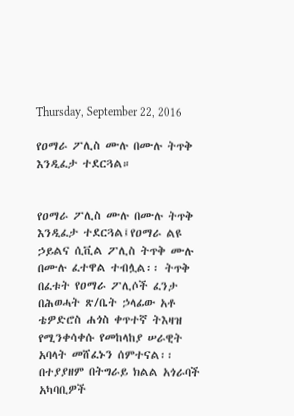Thursday, September 22, 2016

የዐማራ ፖሊስ ሙሉ በሙሉ ትጥቅ እንዲፈታ ተደርጓል።


የዐማራ ፖሊስ ሙሉ በሙሉ ትጥቅ እንዲፈታ ተደርጓል፤የዐማራ ልዩ ኃይልና ሲቪል ፖሊስ ትጥቅ ሙሉ በሙሉ ፈተዋል ተብሏል፡፡ ትጥቅ በፈቱት የዐማራ ፖሊሶች ፈንታ በሕወሓት ጽ/ቤት ኃላፊው አቶ ቴዎድሮስ ሐጎስ ቀጥተኛ ትእዛዝ የሚንቀሳቀሱ የመከላከያ ሠራዊት አባላት መሸፈኑን ሰምተናል፡፡
በተያያዘም በትግራይ ክልል አጎራባች አካባቢዎች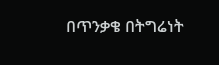በጥንቃቄ በትግሬነት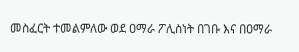መስፈርት ተመልምለው ወደ ዐማራ ፖሊስነት በገቡ እና በዐማራ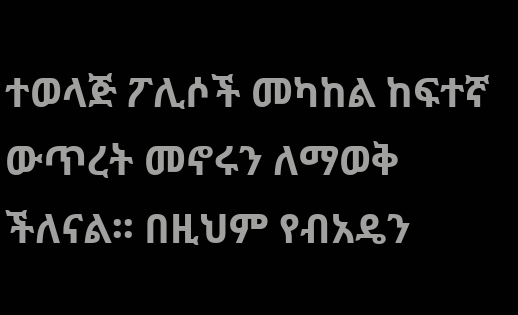ተወላጅ ፖሊሶች መካከል ከፍተኛ ውጥረት መኖሩን ለማወቅ ችለናል፡፡ በዚህም የብአዴን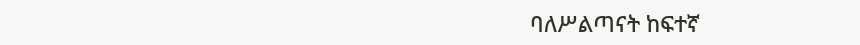ባለሥልጣናት ከፍተኛ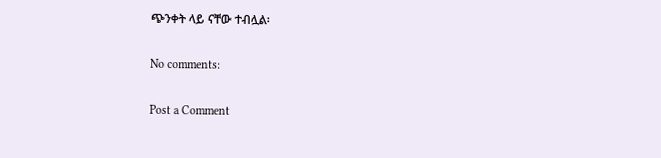ጭንቀት ላይ ናቸው ተብሏል፡

No comments:

Post a Comment